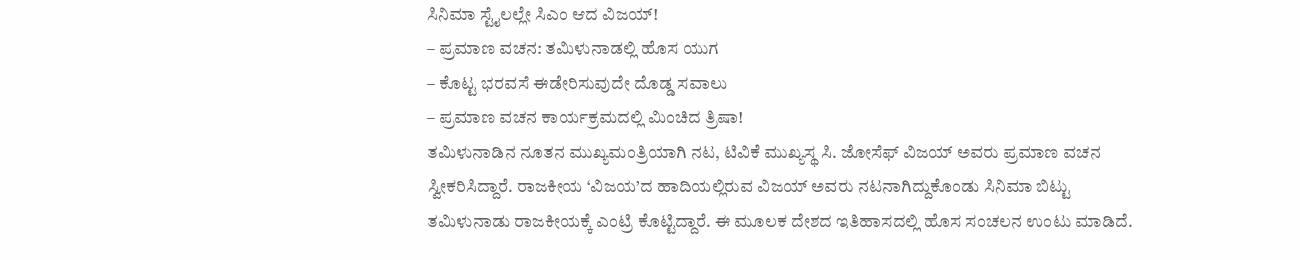ಸಿನಿಮಾ ಸ್ಟೈಲಲ್ಲೇ ಸಿಎಂ ಆದ ವಿಜಯ್!
– ಪ್ರಮಾಣ ವಚನ: ತಮಿಳುನಾಡಲ್ಲಿ ಹೊಸ ಯುಗ
– ಕೊಟ್ಟ ಭರವಸೆ ಈಡೇರಿಸುವುದೇ ದೊಡ್ಡ ಸವಾಲು
– ಪ್ರಮಾಣ ವಚನ ಕಾರ್ಯಕ್ರಮದಲ್ಲಿ ಮಿಂಚಿದ ತ್ರಿಷಾ!
ತಮಿಳುನಾಡಿನ ನೂತನ ಮುಖ್ಯಮಂತ್ರಿಯಾಗಿ ನಟ, ಟಿವಿಕೆ ಮುಖ್ಯಸ್ಥ ಸಿ. ಜೋಸೆಫ್ ವಿಜಯ್ ಅವರು ಪ್ರಮಾಣ ವಚನ ಸ್ವೀಕರಿಸಿದ್ದಾರೆ. ರಾಜಕೀಯ ‘ವಿಜಯ’ದ ಹಾದಿಯಲ್ಲಿರುವ ವಿಜಯ್ ಅವರು ನಟನಾಗಿದ್ದುಕೊಂಡು ಸಿನಿಮಾ ಬಿಟ್ಟು ತಮಿಳುನಾಡು ರಾಜಕೀಯಕ್ಕೆ ಎಂಟ್ರಿ ಕೊಟ್ಟಿದ್ದಾರೆ. ಈ ಮೂಲಕ ದೇಶದ ಇತಿಹಾಸದಲ್ಲಿ ಹೊಸ ಸಂಚಲನ ಉಂಟು ಮಾಡಿದೆ.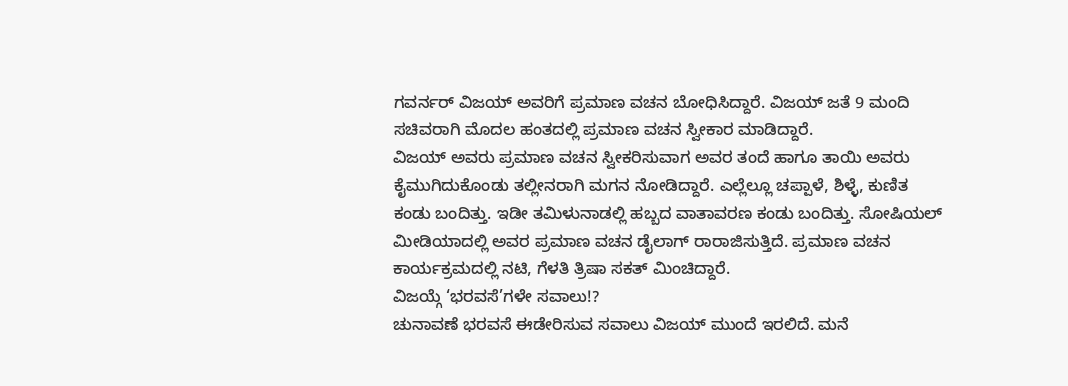ಗವರ್ನರ್ ವಿಜಯ್ ಅವರಿಗೆ ಪ್ರಮಾಣ ವಚನ ಬೋಧಿಸಿದ್ದಾರೆ. ವಿಜಯ್ ಜತೆ 9 ಮಂದಿ ಸಚಿವರಾಗಿ ಮೊದಲ ಹಂತದಲ್ಲಿ ಪ್ರಮಾಣ ವಚನ ಸ್ವೀಕಾರ ಮಾಡಿದ್ದಾರೆ.
ವಿಜಯ್ ಅವರು ಪ್ರಮಾಣ ವಚನ ಸ್ವೀಕರಿಸುವಾಗ ಅವರ ತಂದೆ ಹಾಗೂ ತಾಯಿ ಅವರು ಕೈಮುಗಿದುಕೊಂಡು ತಲ್ಲೀನರಾಗಿ ಮಗನ ನೋಡಿದ್ದಾರೆ. ಎಲ್ಲೆಲ್ಲೂ ಚಪ್ಪಾಳೆ, ಶಿಳ್ಳೆ, ಕುಣಿತ ಕಂಡು ಬಂದಿತ್ತು. ಇಡೀ ತಮಿಳುನಾಡಲ್ಲಿ ಹಬ್ಬದ ವಾತಾವರಣ ಕಂಡು ಬಂದಿತ್ತು. ಸೋಷಿಯಲ್ ಮೀಡಿಯಾದಲ್ಲಿ ಅವರ ಪ್ರಮಾಣ ವಚನ ಡೈಲಾಗ್ ರಾರಾಜಿಸುತ್ತಿದೆ. ಪ್ರಮಾಣ ವಚನ ಕಾರ್ಯಕ್ರಮದಲ್ಲಿ ನಟಿ, ಗೆಳತಿ ತ್ರಿಷಾ ಸಕತ್ ಮಿಂಚಿದ್ದಾರೆ.
ವಿಜಯ್ಗೆ ‘ಭರವಸೆ’ಗಳೇ ಸವಾಲು!?
ಚುನಾವಣೆ ಭರವಸೆ ಈಡೇರಿಸುವ ಸವಾಲು ವಿಜಯ್ ಮುಂದೆ ಇರಲಿದೆ. ಮನೆ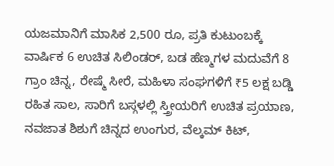ಯಜಮಾನಿಗೆ ಮಾಸಿಕ 2,500 ರೂ, ಪ್ರತಿ ಕುಟುಂಬಕ್ಕೆ ವಾರ್ಷಿಕ 6 ಉಚಿತ ಸಿಲಿಂಡರ್, ಬಡ ಹೆಣ್ಮಗಳ ಮದುವೆಗೆ 8 ಗ್ರಾಂ ಚಿನ್ನ, ರೇಷ್ಮೆ ಸೀರೆ, ಮಹಿಳಾ ಸಂಘಗಳಿಗೆ ₹5 ಲಕ್ಷ ಬಡ್ಡಿ ರಹಿತ ಸಾಲ, ಸಾರಿಗೆ ಬಸ್ಗಳಲ್ಲಿ ಸ್ತ್ರೀಯರಿಗೆ ಉಚಿತ ಪ್ರಯಾಣ, ನವಜಾತ ಶಿಶುಗೆ ಚಿನ್ನದ ಉಂಗುರ, ವೆಲ್ಕಮ್ ಕಿಟ್,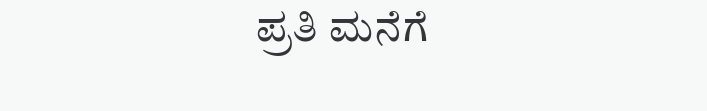ಪ್ರತಿ ಮನೆಗೆ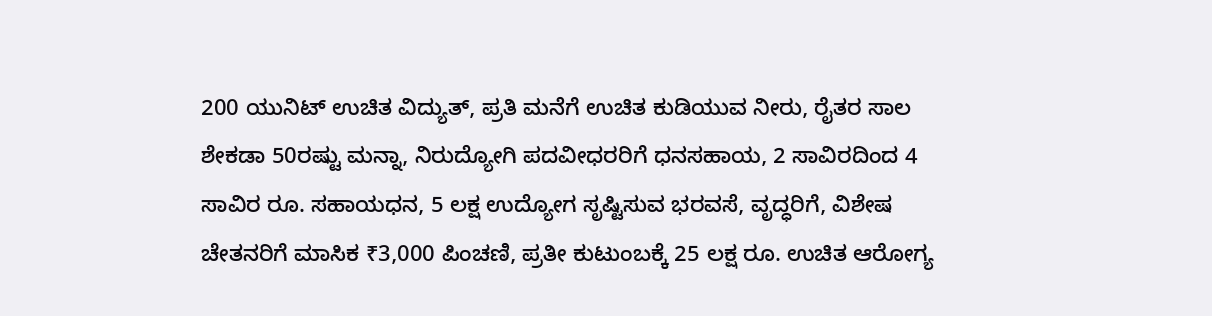200 ಯುನಿಟ್ ಉಚಿತ ವಿದ್ಯುತ್, ಪ್ರತಿ ಮನೆಗೆ ಉಚಿತ ಕುಡಿಯುವ ನೀರು, ರೈತರ ಸಾಲ ಶೇಕಡಾ 50ರಷ್ಟು ಮನ್ನಾ, ನಿರುದ್ಯೋಗಿ ಪದವೀಧರರಿಗೆ ಧನಸಹಾಯ, 2 ಸಾವಿರದಿಂದ 4 ಸಾವಿರ ರೂ. ಸಹಾಯಧನ, 5 ಲಕ್ಷ ಉದ್ಯೋಗ ಸೃಷ್ಟಿಸುವ ಭರವಸೆ, ವೃದ್ಧರಿಗೆ, ವಿಶೇಷ ಚೇತನರಿಗೆ ಮಾಸಿಕ ₹3,000 ಪಿಂಚಣಿ, ಪ್ರತೀ ಕುಟುಂಬಕ್ಕೆ 25 ಲಕ್ಷ ರೂ. ಉಚಿತ ಆರೋಗ್ಯ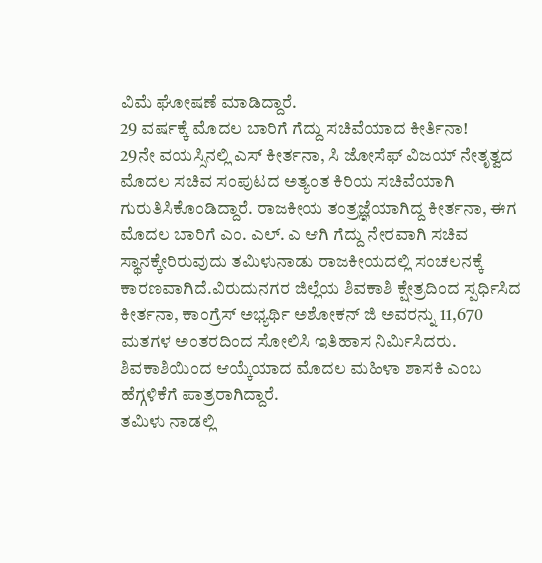ವಿಮೆ ಘೋಷಣೆ ಮಾಡಿದ್ದಾರೆ.
29 ವರ್ಷಕ್ಕೆ ಮೊದಲ ಬಾರಿಗೆ ಗೆದ್ದು ಸಚಿವೆಯಾದ ಕೀರ್ತಿನಾ!
29ನೇ ವಯಸ್ಸಿನಲ್ಲಿ ಎಸ್ ಕೀರ್ತನಾ, ಸಿ ಜೋಸೆಫ್ ವಿಜಯ್ ನೇತೃತ್ವದ ಮೊದಲ ಸಚಿವ ಸಂಪುಟದ ಅತ್ಯಂತ ಕಿರಿಯ ಸಚಿವೆಯಾಗಿ ಗುರುತಿಸಿಕೊಂಡಿದ್ದಾರೆ. ರಾಜಕೀಯ ತಂತ್ರಜ್ಞೆಯಾಗಿದ್ದ ಕೀರ್ತನಾ, ಈಗ ಮೊದಲ ಬಾರಿಗೆ ಎಂ. ಎಲ್. ಎ ಆಗಿ ಗೆದ್ದು ನೇರವಾಗಿ ಸಚಿವ ಸ್ಥಾನಕ್ಕೇರಿರುವುದು ತಮಿಳುನಾಡು ರಾಜಕೀಯದಲ್ಲಿ ಸಂಚಲನಕ್ಕೆ ಕಾರಣವಾಗಿದೆ.ವಿರುದುನಗರ ಜಿಲ್ಲೆಯ ಶಿವಕಾಶಿ ಕ್ಷೇತ್ರದಿಂದ ಸ್ಪರ್ಧಿಸಿದ ಕೀರ್ತನಾ, ಕಾಂಗ್ರೆಸ್ ಅಭ್ಯರ್ಥಿ ಅಶೋಕನ್ ಜಿ ಅವರನ್ನು 11,670 ಮತಗಳ ಅಂತರದಿಂದ ಸೋಲಿಸಿ ಇತಿಹಾಸ ನಿರ್ಮಿಸಿದರು. ಶಿವಕಾಶಿಯಿಂದ ಆಯ್ಕೆಯಾದ ಮೊದಲ ಮಹಿಳಾ ಶಾಸಕಿ ಎಂಬ ಹೆಗ್ಗಳಿಕೆಗೆ ಪಾತ್ರರಾಗಿದ್ದಾರೆ.
ತಮಿಳು ನಾಡಲ್ಲಿ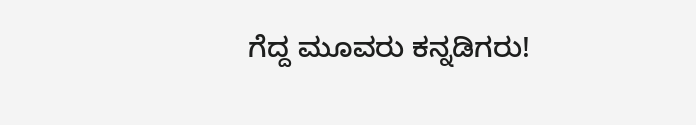ಗೆದ್ದ ಮೂವರು ಕನ್ನಡಿಗರು!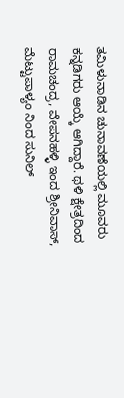ತಮಿಳುನಾಡಿನ ಚುನಾವಣೆಯಲ್ಲಿ ಮೂವರು ಕನ್ನಡಿಗರು ಆಯ್ಕೆ ಆಗಿದ್ದಾರೆ. ಥಳಿ ಕ್ಷೇತ್ರದಿಂದ ರಾಮಚಂದ್ರ, ವೇಪನಹಳ್ಳಿ ಇಂದ ಶ್ರೀನಿವಾಸ್, ಮೆಟ್ಟುಪಾಳ್ಯಂ ನಿಂದ ಸುನಿಲ್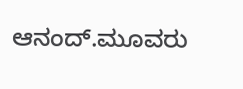ಆನಂದ್.ಮೂವರು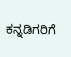ಕನ್ನಡಿಗರಿಗೆ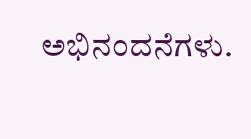ಅಭಿನಂದನೆಗಳು.